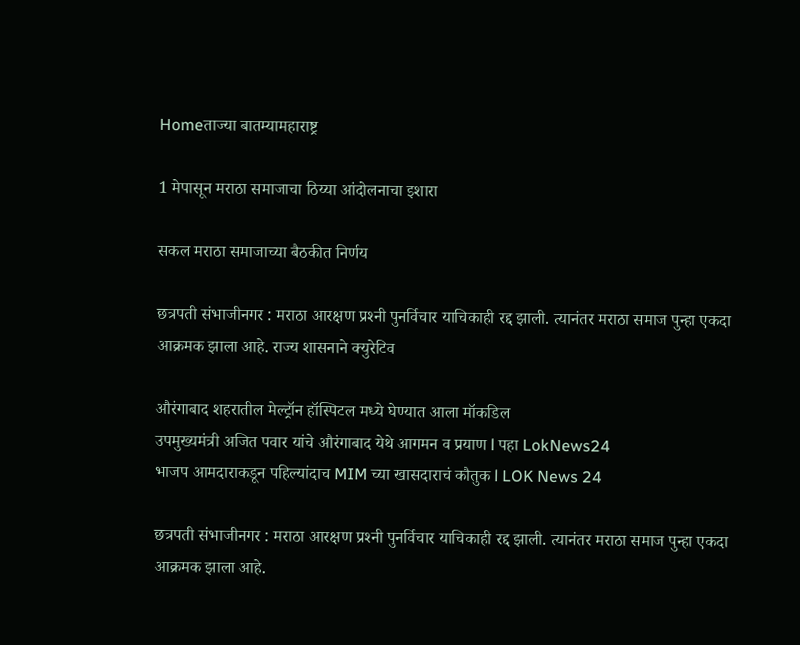Homeताज्या बातम्यामहाराष्ट्र

1 मेपासून मराठा समाजाचा ठिय्या आंदोलनाचा इशारा

सकल मराठा समाजाच्या बैठकीत निर्णय

छत्रपती संभाजीनगर : मराठा आरक्षण प्रश्‍नी पुनर्विचार याचिकाही रद्द झाली. त्यानंतर मराठा समाज पुन्हा एकदा आक्रमक झाला आहे. राज्य शासनाने क्युरेटिव

औरंगाबाद शहरातील मेल्ट्रॉन हॉस्पिटल मध्ये घेण्यात आला मॉकडिल
उपमुख्यमंत्री अजित पवार यांचे औरंगाबाद येथे आगमन व प्रयाण l पहा LokNews24
भाजप आमदाराकडून पहिल्यांदाच MIM च्या खासदाराचं कौतुक l LOK News 24

छत्रपती संभाजीनगर : मराठा आरक्षण प्रश्‍नी पुनर्विचार याचिकाही रद्द झाली. त्यानंतर मराठा समाज पुन्हा एकदा आक्रमक झाला आहे.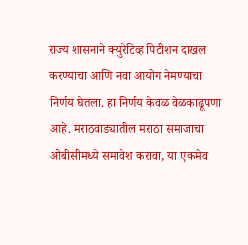राज्य शासनाने क्युरेटिव्ह पिटीशन दाखल करण्याचा आणि नवा आयोग नेमण्याचा निर्णय घेतला. हा निर्णय केवळ वेळकाढूपणा आहे. मराठवाड्यातील मराठा समाजाचा ओबीसीमध्ये समावेश करावा, या एकमेव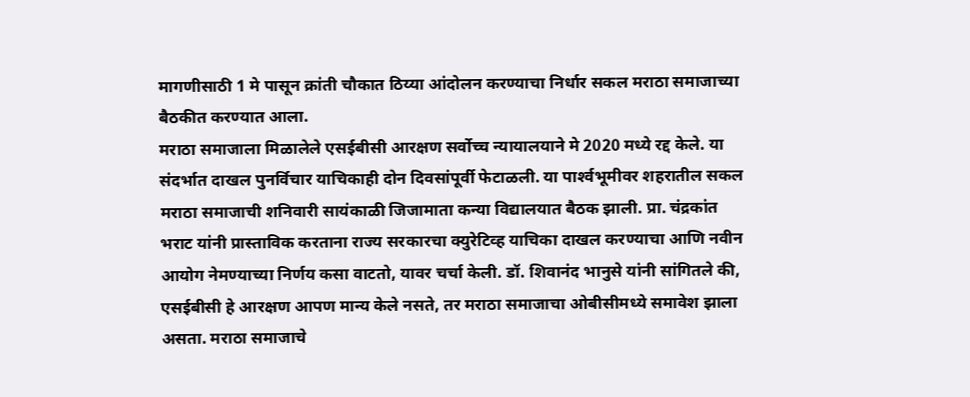मागणीसाठी 1 मे पासून क्रांती चौकात ठिय्या आंदोलन करण्याचा निर्धार सकल मराठा समाजाच्या बैठकीत करण्यात आला.
मराठा समाजाला मिळालेले एसईबीसी आरक्षण सर्वोच्च न्यायालयाने मे 2020 मध्ये रद्द केले. या संदर्भात दाखल पुनर्विचार याचिकाही दोन दिवसांपूर्वी फेटाळली. या पार्श्‍वभूमीवर शहरातील सकल मराठा समाजाची शनिवारी सायंकाळी जिजामाता कन्या विद्यालयात बैठक झाली. प्रा. चंद्रकांत भराट यांनी प्रास्ताविक करताना राज्य सरकारचा क्युरेटिव्ह याचिका दाखल करण्याचा आणि नवीन आयोग नेमण्याच्या निर्णय कसा वाटतो, यावर चर्चा केली. डॉ. शिवानंद भानुसे यांनी सांगितले की, एसईबीसी हे आरक्षण आपण मान्य केले नसते, तर मराठा समाजाचा ओबीसीमध्ये समावेश झाला असता. मराठा समाजाचे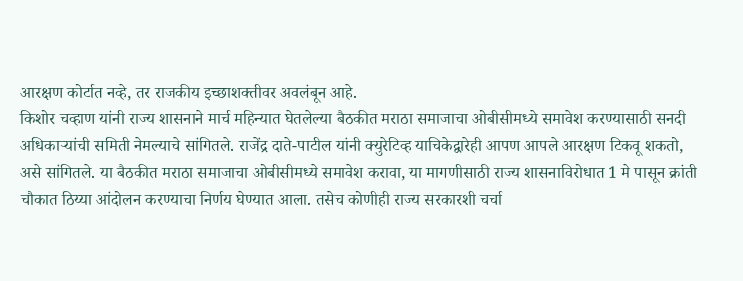आरक्षण कोर्टात नव्हे, तर राजकीय इच्छाशक्तीवर अवलंबून आहे.
किशोर चव्हाण यांनी राज्य शासनाने मार्च महिन्यात घेतलेल्या बैठकीत मराठा समाजाचा ओबीसीमध्ये समावेश करण्यासाठी सनदी अधिकार्‍यांची समिती नेमल्याचे सांगितले. राजेंद्र दाते-पाटील यांनी क्युरेटिव्ह याचिकेद्वारेही आपण आपले आरक्षण टिकवू शकतो, असे सांगितले. या बैठकीत मराठा समाजाचा ओबीसीमध्ये समावेश करावा, या मागणीसाठी राज्य शासनाविरोधात 1 मे पासून क्रांती चौकात ठिय्या आंदोलन करण्याचा निर्णय घेण्यात आला. तसेच कोणीही राज्य सरकारशी चर्चा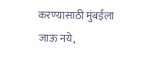करण्यासाठी मुंबईला जाऊ नये,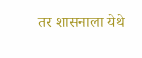तर शासनाला येथे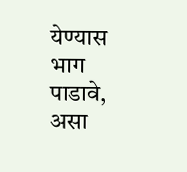येण्यास भाग पाडावे, असा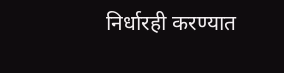निर्धारही करण्यात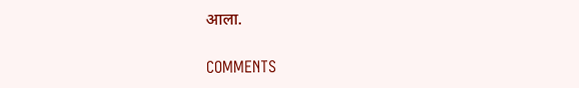आला.

COMMENTS